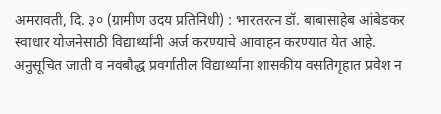अमरावती, दि. ३० (ग्रामीण उदय प्रतिनिधी) : भारतरत्न डॉ. बाबासाहेब आंबेडकर स्वाधार योजनेसाठी विद्यार्थ्यांनी अर्ज करण्याचे आवाहन करण्यात येत आहे. अनुसूचित जाती व नवबौद्ध प्रवर्गातील विद्यार्थ्यांना शासकीय वसतिगृहात प्रवेश न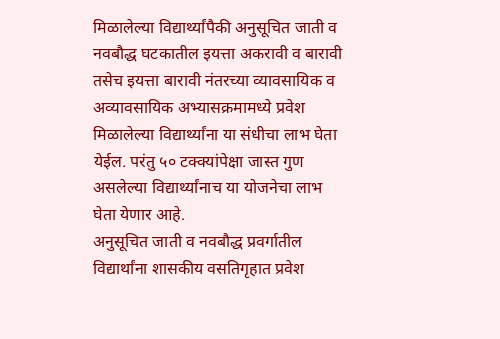मिळालेल्या विद्यार्थ्यांपैकी अनुसूचित जाती व नवबौद्ध घटकातील इयत्ता अकरावी व बारावी तसेच इयत्ता बारावी नंतरच्या व्यावसायिक व अव्यावसायिक अभ्यासक्रमामध्ये प्रवेश मिळालेल्या विद्यार्थ्यांना या संधीचा लाभ घेता येईल. परंतु ५० टक्क्यांपेक्षा जास्त गुण असलेल्या विद्यार्थ्यांनाच या योजनेचा लाभ घेता येणार आहे.
अनुसूचित जाती व नवबौद्ध प्रवर्गातील विद्यार्थांना शासकीय वसतिगृहात प्रवेश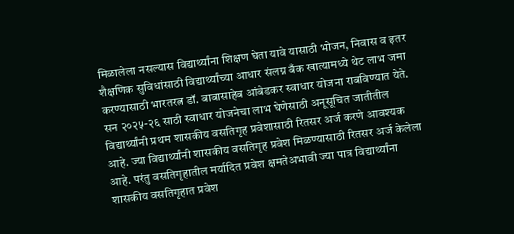मिळालेला नसल्यास विद्यार्थ्यांना शिक्षण घेता यावे यासाठी भोजन, निवास व इतर शैक्षणिक सुविधांसाठी विद्यार्थ्यांच्या आधार संलग्न बँक खात्यामध्ये थेट लाभ जमा करण्यासाठी भारतरत्न डॉ. बाबासाहेब आंबेडकर स्वाधार योजना राबविण्यात येते.
सन २०२५-२६ साठी स्वाधार योजनेचा लाभ घेणेसाठी अनूसूचित जातीतील विद्यार्थ्यांनी प्रथम शासकीय वसतिगृह प्रवेशासाठी रितसर अर्ज करणे आवश्यक आहे. ज्या विद्यार्थ्यांनी शासकीय वसतिगृह प्रवेश मिळण्यासाठी रितसर अर्ज केलेला आहे. परंतु वसतिगृहातील मर्यादित प्रवेश क्षमतेअभावी ज्या पात्र विद्यार्थ्यांना शासकीय वसतिगृहात प्रवेश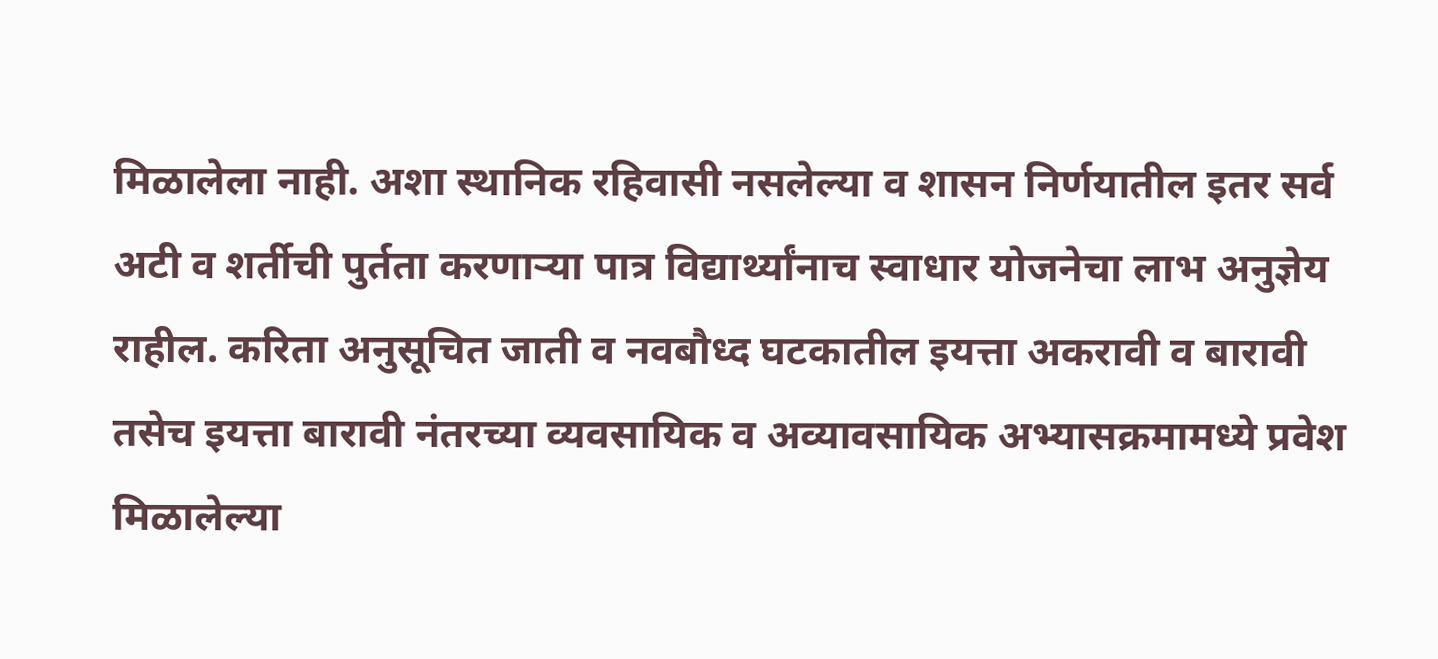मिळालेला नाही. अशा स्थानिक रहिवासी नसलेल्या व शासन निर्णयातील इतर सर्व अटी व शर्तीची पुर्तता करणाऱ्या पात्र विद्यार्थ्यांनाच स्वाधार योजनेचा लाभ अनुज्ञेय राहील. करिता अनुसूचित जाती व नवबौध्द घटकातील इयत्ता अकरावी व बारावी तसेच इयत्ता बारावी नंतरच्या व्यवसायिक व अव्यावसायिक अभ्यासक्रमामध्ये प्रवेश मिळालेल्या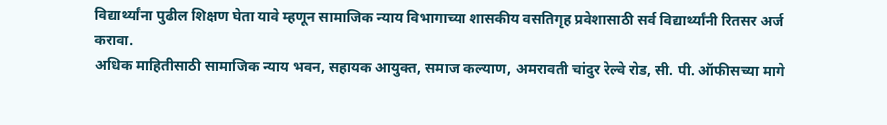विद्यार्थ्यांना पुढील शिक्षण घेता यावे म्हणून सामाजिक न्याय विभागाच्या शासकीय वसतिगृह प्रवेशासाठी सर्व विद्यार्थ्यांनी रितसर अर्ज करावा.
अधिक माहितीसाठी सामाजिक न्याय भवन, सहायक आयुक्त, समाज कल्याण, अमरावती चांदुर रेल्वे रोड, सी. पी. ऑफीसच्या मागे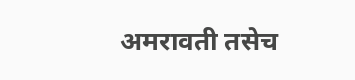अमरावती तसेच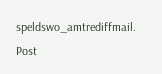speldswo_amtrediffmail.
Post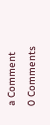a Comment
0 Comments